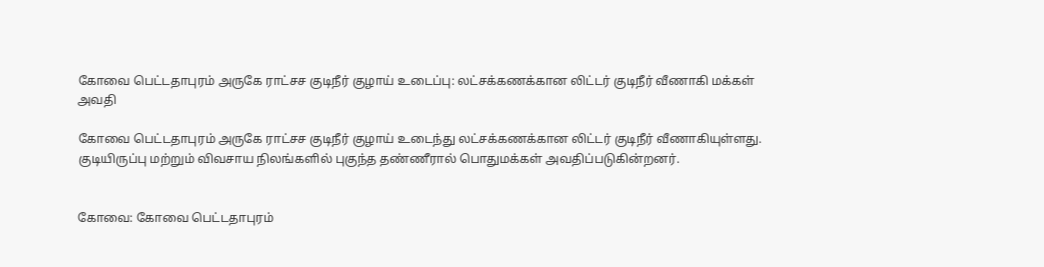கோவை பெட்டதாபுரம் அருகே ராட்சச குடிநீர் குழாய் உடைப்பு: லட்சக்கணக்கான லிட்டர் குடிநீர் வீணாகி மக்கள் அவதி

கோவை பெட்டதாபுரம் அருகே ராட்சச குடிநீர் குழாய் உடைந்து லட்சக்கணக்கான லிட்டர் குடிநீர் வீணாகியுள்ளது. குடியிருப்பு மற்றும் விவசாய நிலங்களில் புகுந்த தண்ணீரால் பொதுமக்கள் அவதிப்படுகின்றனர்.


கோவை: கோவை பெட்டதாபுரம்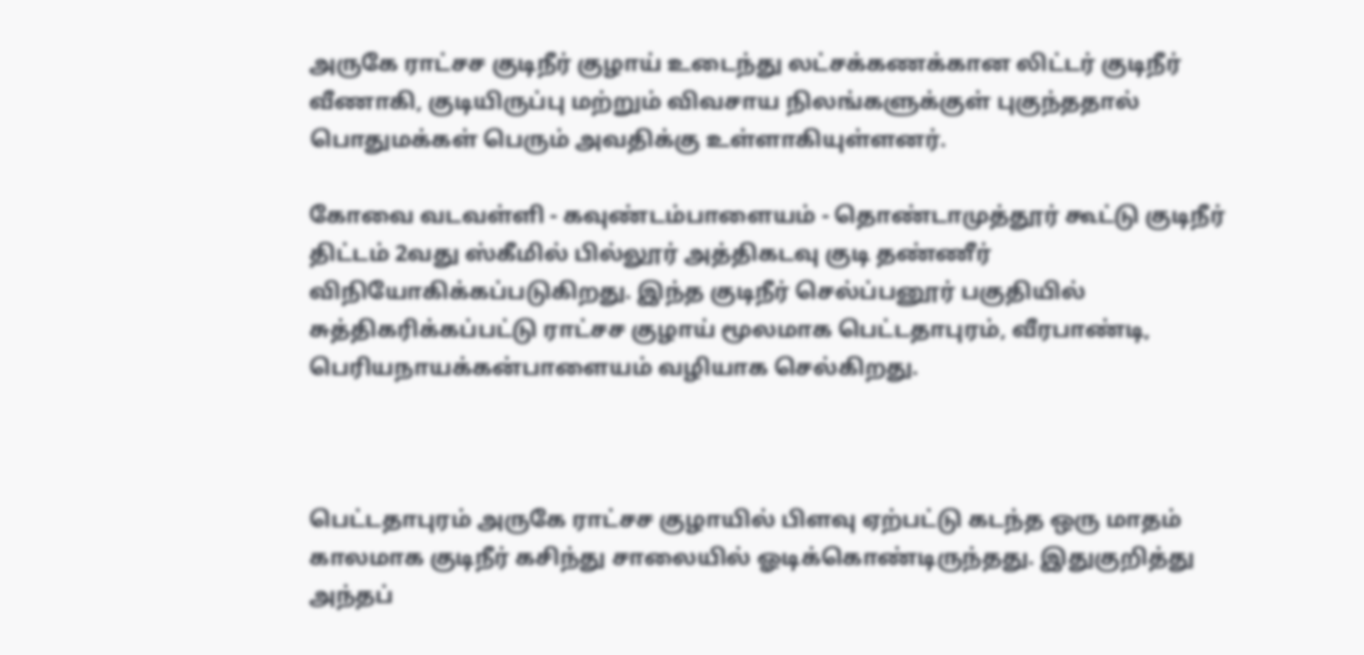அருகே ராட்சச குடிநீர் குழாய் உடைந்து லட்சக்கணக்கான லிட்டர் குடிநீர் வீணாகி, குடியிருப்பு மற்றும் விவசாய நிலங்களுக்குள் புகுந்ததால் பொதுமக்கள் பெரும் அவதிக்கு உள்ளாகியுள்ளனர்.

கோவை வடவள்ளி - கவுண்டம்பாளையம் - தொண்டாமுத்தூர் கூட்டு குடிநீர் திட்டம் 2வது ஸ்கீமில் பில்லூர் அத்திகடவு குடி தண்ணீர் விநியோகிக்கப்படுகிறது. இந்த குடிநீர் செல்ப்பனூர் பகுதியில் சுத்திகரிக்கப்பட்டு ராட்சச குழாய் மூலமாக பெட்டதாபுரம், வீரபாண்டி, பெரியநாயக்கன்பாளையம் வழியாக செல்கிறது.



பெட்டதாபுரம் அருகே ராட்சச குழாயில் பிளவு ஏற்பட்டு கடந்த ஒரு மாதம் காலமாக குடிநீர் கசிந்து சாலையில் ஓடிக்கொண்டிருந்தது. இதுகுறித்து அந்தப்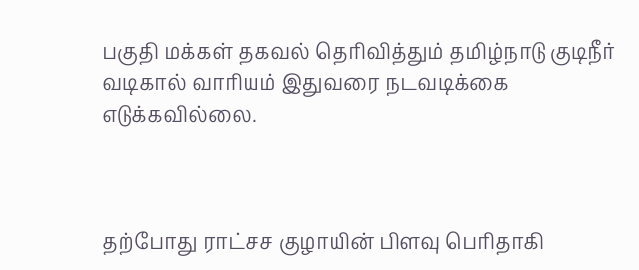பகுதி மக்கள் தகவல் தெரிவித்தும் தமிழ்நாடு குடிநீர் வடிகால் வாரியம் இதுவரை நடவடிக்கை எடுக்கவில்லை.



தற்போது ராட்சச குழாயின் பிளவு பெரிதாகி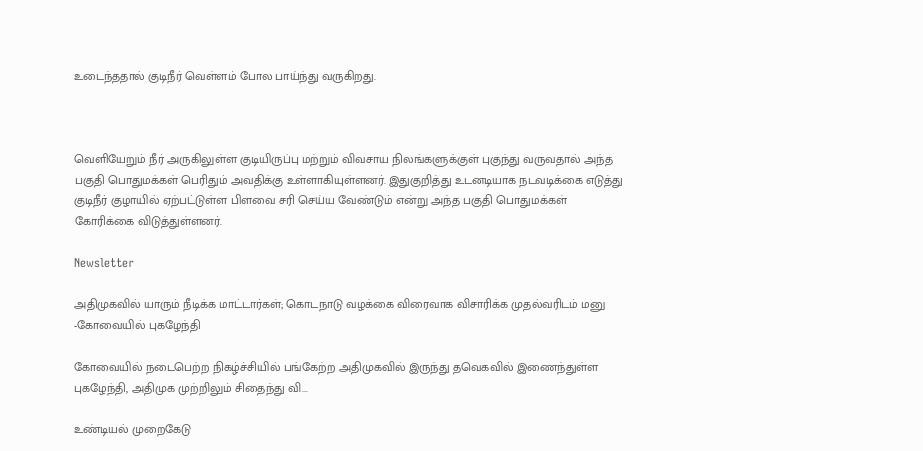உடைந்ததால் குடிநீர் வெள்ளம் போல பாய்ந்து வருகிறது.



வெளியேறும் நீர் அருகிலுள்ள குடியிருப்பு மற்றும் விவசாய நிலங்களுக்குள் புகுந்து வருவதால் அந்த பகுதி பொதுமக்கள் பெரிதும் அவதிக்கு உள்ளாகியுள்ளனர். இதுகுறித்து உடனடியாக நடவடிக்கை எடுத்து குடிநீர் குழாயில் ஏற்பட்டுள்ள பிளவை சரி செய்ய வேண்டும் என்று அந்த பகுதி பொதுமக்கள் கோரிக்கை விடுத்துள்ளனர்.

Newsletter

அதிமுகவில் யாரும் நீடிக்க மாட்டார்கள்; கொடநாடு வழக்கை விரைவாக விசாரிக்க முதல்வரிடம் மனு -கோவையில் புகழேந்தி

கோவையில் நடைபெற்ற நிகழ்ச்சியில் பங்கேற்ற அதிமுகவில் இருந்து தவெகவில் இணைந்துள்ள புகழேந்தி, அதிமுக முற்றிலும் சிதைந்து வி...

உண்டியல் முறைகேடு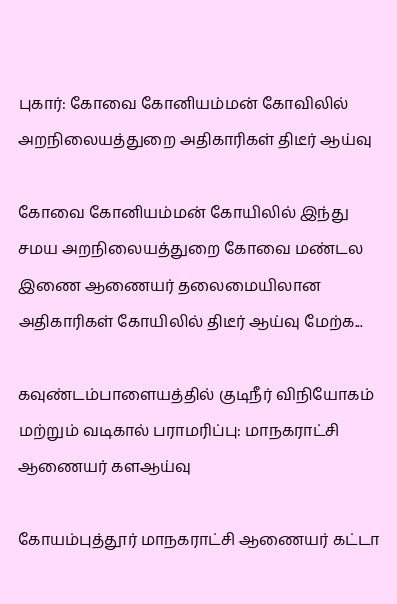புகார்: கோவை கோனியம்மன் கோவிலில் அறநிலையத்துறை அதிகாரிகள் திடீர் ஆய்வு

கோவை கோனியம்மன் கோயிலில் இந்து சமய அறநிலையத்துறை கோவை மண்டல இணை ஆணையர் தலைமையிலான அதிகாரிகள் கோயிலில் திடீர் ஆய்வு மேற்க...

கவுண்டம்பாளையத்தில் குடிநீர் விநியோகம் மற்றும் வடிகால் பராமரிப்பு: மாநகராட்சி ஆணையர் களஆய்வு

கோயம்புத்தூர் மாநகராட்சி ஆணையர் கட்டா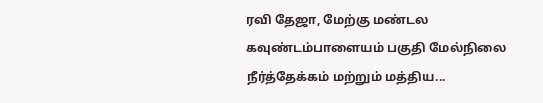ரவி தேஜா, மேற்கு மண்டல கவுண்டம்பாளையம் பகுதி மேல்நிலை நீர்த்தேக்கம் மற்றும் மத்திய...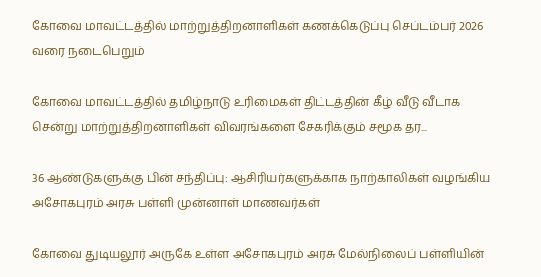கோவை மாவட்டத்தில் மாற்றுத்திறனாளிகள் கணக்கெடுப்பு செப்டம்பர் 2026 வரை நடைபெறும்

கோவை மாவட்டத்தில் தமிழ்நாடு உரிமைகள் திட்டத்தின் கீழ் வீடு வீடாக சென்று மாற்றுத்திறனாளிகள் விவரங்களை சேகரிக்கும் சமூக தர...

36 ஆண்டுகளுக்கு பின் சந்திப்பு: ஆசிரியர்களுக்காக நாற்காலிகள் வழங்கிய அசோகபுரம் அரசு பள்ளி முன்னாள் மாணவர்கள்

கோவை துடியலூர் அருகே உள்ள அசோகபுரம் அரசு மேல்நிலைப் பள்ளியின்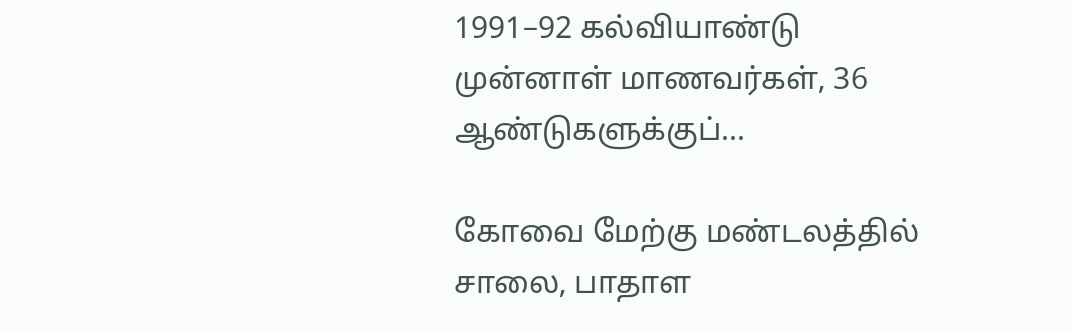1991–92 கல்வியாண்டு முன்னாள் மாணவர்கள், 36 ஆண்டுகளுக்குப்...

கோவை மேற்கு மண்டலத்தில் சாலை, பாதாள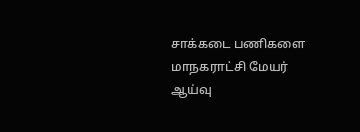சாக்கடை பணிகளை மாநகராட்சி மேயர் ஆய்வு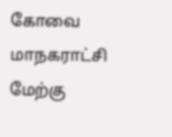கோவை மாநகராட்சி மேற்கு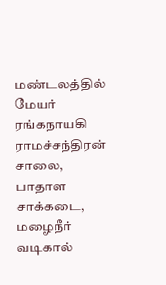மண்டலத்தில் மேயர் ரங்கநாயகி ராமச்சந்திரன் சாலை, பாதாள சாக்கடை, மழைநீர் வடிகால்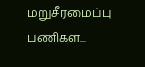மறுசீரமைப்பு பணிகள...